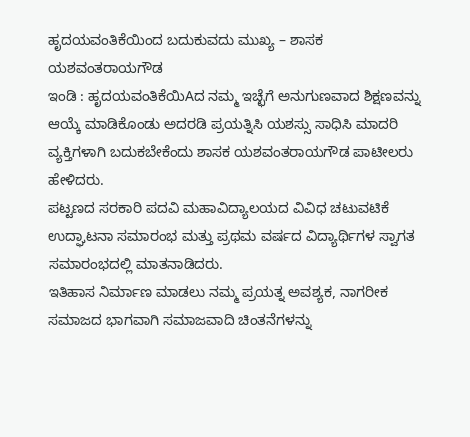ಹೃದಯವಂತಿಕೆಯಿಂದ ಬದುಕುವದು ಮುಖ್ಯ – ಶಾಸಕ ಯಶವಂತರಾಯಗೌಡ
ಇಂಡಿ : ಹೃದಯವಂತಿಕೆಯಿAದ ನಮ್ಮ ಇಚ್ಛೆಗೆ ಅನುಗುಣವಾದ ಶಿಕ್ಷಣವನ್ನು ಆಯ್ಕೆ ಮಾಡಿಕೊಂಡು ಅದರಡಿ ಪ್ರಯತ್ನಿಸಿ ಯಶಸ್ಸು ಸಾಧಿಸಿ ಮಾದರಿ ವ್ಯಕ್ತಿಗಳಾಗಿ ಬದುಕಬೇಕೆಂದು ಶಾಸಕ ಯಶವಂತರಾಯಗೌಡ ಪಾಟೀಲರು ಹೇಳಿದರು.
ಪಟ್ಟಣದ ಸರಕಾರಿ ಪದವಿ ಮಹಾವಿದ್ಯಾಲಯದ ವಿವಿಧ ಚಟುವಟಿಕೆ ಉದ್ಘಾಟನಾ ಸಮಾರಂಭ ಮತ್ತು ಪ್ರಥಮ ವರ್ಷದ ವಿದ್ಯಾರ್ಥಿಗಳ ಸ್ವಾಗತ ಸಮಾರಂಭದಲ್ಲಿ ಮಾತನಾಡಿದರು.
ಇತಿಹಾಸ ನಿರ್ಮಾಣ ಮಾಡಲು ನಮ್ಮ ಪ್ರಯತ್ನ ಅವಶ್ಯಕ, ನಾಗರೀಕ ಸಮಾಜದ ಭಾಗವಾಗಿ ಸಮಾಜವಾದಿ ಚಿಂತನೆಗಳನ್ನು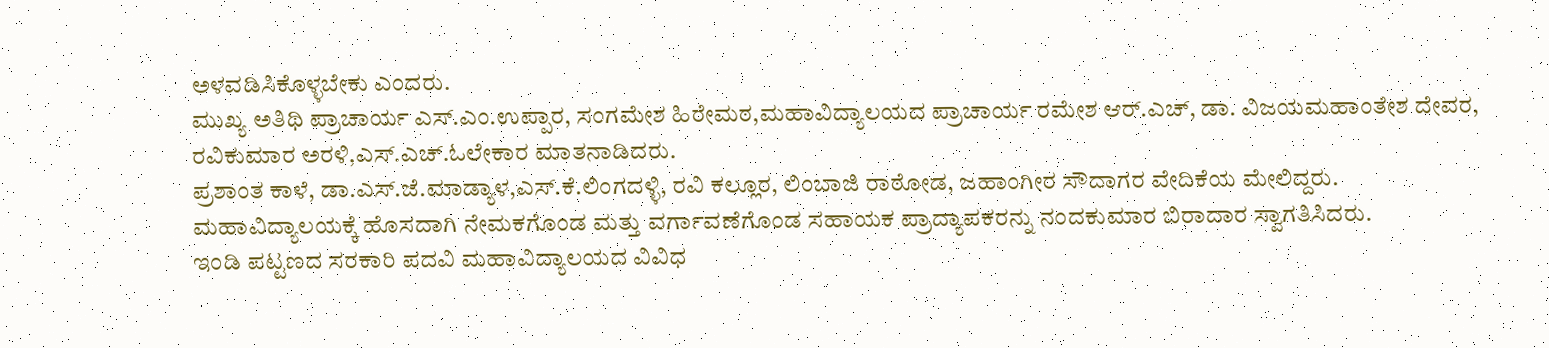ಅಳವಡಿಸಿಕೊಳ್ಳಬೇಕು ಎಂದರು.
ಮುಖ್ಯ ಅತಿಥಿ ಪ್ರಾಚಾರ್ಯ ಎಸ್.ಎಂ.ಉಪ್ಪಾರ, ಸಂಗಮೇಶ ಹಿರೇಮಠ,ಮಹಾವಿದ್ಯಾಲಯದ ಪ್ರಾಚಾರ್ಯ ರಮೇಶ ಆರ್.ಎಚ್, ಡಾ. ವಿಜಯಮಹಾಂತೇಶ ದೇವರ, ರವಿಕುಮಾರ ಅರಳಿ,ಎಸ್.ಎಚ್.ಓಲೇಕಾರ ಮಾತನಾಡಿದರು.
ಪ್ರಶಾಂತ ಕಾಳೆ, ಡಾ.ಎಸ್.ಜೆ.ಮಾಡ್ಯಾಳ,ಎಸ್.ಕೆ.ಲಿಂಗದಳ್ಳಿ, ರವಿ ಕಲ್ಲೂರ, ಲಿಂಬಾಜಿ ರಾಠೋಡ, ಜಹಾಂಗೀರ ಸೌದಾಗರ ವೇದಿಕೆಯ ಮೇಲಿದ್ದರು.
ಮಹಾವಿದ್ಯಾಲಯಕ್ಕೆ ಹೊಸದಾಗಿ ನೇಮಕಗೊಂಡ ಮತ್ತು ವರ್ಗಾವಣೆಗೊಂಡ ಸಹಾಯಕ ಪ್ರಾದ್ಯಾಪಕರನ್ನು ನಂದಕುಮಾರ ಬಿರಾದಾರ ಸ್ವಾಗತಿಸಿದರು.
ಇಂಡಿ ಪಟ್ಟಣದ ಸರಕಾರಿ ಪದವಿ ಮಹಾವಿದ್ಯಾಲಯದ ವಿವಿಧ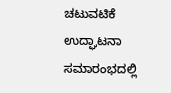ಚಟುವಟಿಕೆ ಉದ್ಘಾಟನಾ ಸಮಾರಂಭದಲ್ಲಿ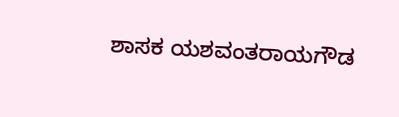ಶಾಸಕ ಯಶವಂತರಾಯಗೌಡ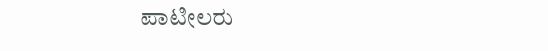ಪಾಟೀಲರು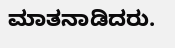ಮಾತನಾಡಿದರು.